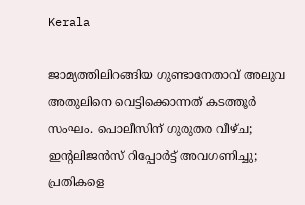Kerala

ജാമ്യത്തിലിറങ്ങിയ ഗുണ്ടാനേതാവ് അലുവ അതുലിനെ വെട്ടിക്കൊന്നത് കടത്തൂർ സംഘം. പൊലീസിന് ഗുരുതര വീഴ്ച; ഇൻ്റലിജൻസ് റിപ്പോർട്ട് അവഗണിച്ചു; പ്രതികളെ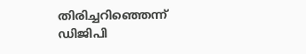തിരിച്ചറിഞ്ഞെന്ന് ഡിജിപി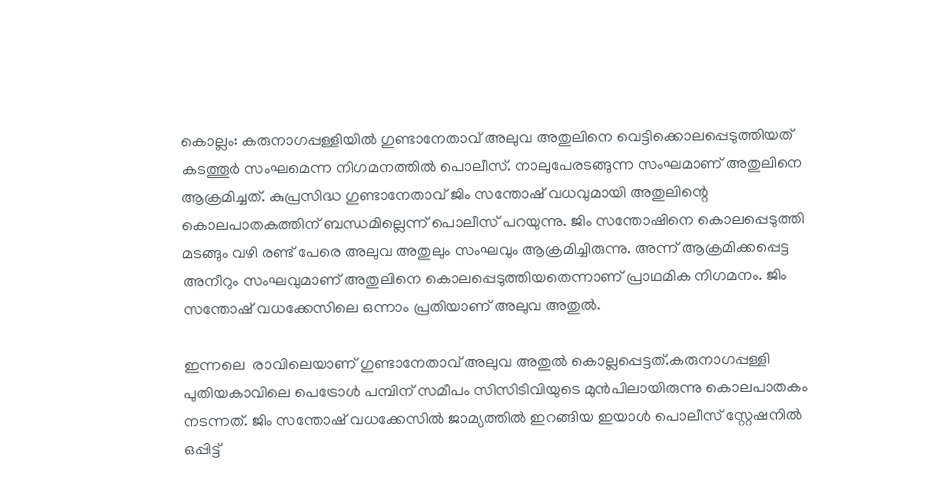കൊല്ലം: കരുനാഗപ്പള്ളിയിൽ ഗുണ്ടാനേതാവ് അലുവ അതുലിനെ വെട്ടിക്കൊലപ്പെടുത്തിയത് കടത്തൂർ സംഘമെന്ന നിഗമനത്തിൽ പൊലീസ്. നാലുപേരടങ്ങുന്ന സംഘമാണ് അതുലിനെ ആക്രമിച്ചത്. കുപ്രസിദ്ധ ഗുണ്ടാനേതാവ് ജിം സന്തോഷ് വധവുമായി അതുലിന്റെ കൊലപാതകത്തിന് ബന്ധമില്ലെന്ന് പൊലീസ് പറയുന്നു. ജിം സന്തോഷിനെ കൊലപ്പെടുത്തി മടങ്ങും വഴി രണ്ട് പേരെ അലുവ അതുലും സംഘവും ആക്രമിച്ചിരുന്നു. അന്ന് ആക്രമിക്കപ്പെട്ട അനീറും സംഘവുമാണ് അതുലിനെ കൊലപ്പെടുത്തിയതെന്നാണ് പ്രാഥമിക നിഗമനം. ജിം സന്തോഷ് വധക്കേസിലെ ഒന്നാം പ്രതിയാണ് അലുവ അതുൽ.

ഇന്നലെ  രാവിലെയാണ് ഗുണ്ടാനേതാവ് അലുവ അതുൽ കൊല്ലപ്പെട്ടത്.കരുനാഗപ്പള്ളി പുതിയകാവിലെ പെട്രോൾ പമ്പിന് സമീപം സിസിടിവിയുടെ മുൻപിലായിരുന്നു കൊലപാതകം നടന്നത്. ജിം സന്തോഷ് വധക്കേസിൽ ജാമ്യത്തിൽ ഇറങ്ങിയ ഇയാൾ പൊലീസ് സ്റ്റേഷനിൽ ഒപ്പിട്ട്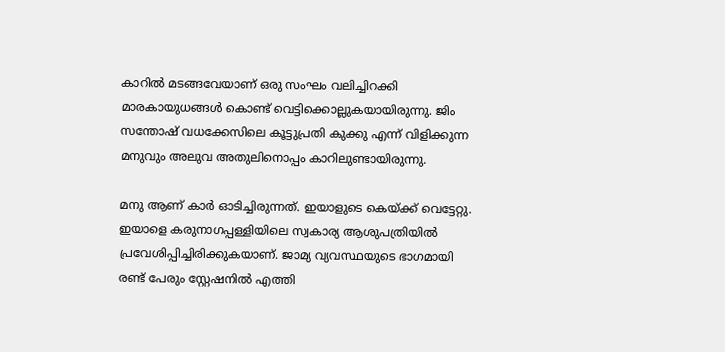കാറിൽ മടങ്ങവേയാണ് ഒരു സംഘം വലിച്ചിറക്കി മാരകായുധങ്ങൾ കൊണ്ട് വെട്ടിക്കൊല്ലുകയായിരുന്നു. ജിം സന്തോഷ് വധക്കേസിലെ കൂട്ടുപ്രതി കുക്കു എന്ന് വിളിക്കുന്ന മനുവും അലുവ അതുലിനൊപ്പം കാറിലുണ്ടായിരുന്നു.

മനു ആണ് കാർ ഓടിച്ചിരുന്നത്. ഇയാളുടെ കെയ്‌ക്ക് വെട്ടേറ്റു. ഇയാളെ കരുനാഗപ്പള്ളിയിലെ സ്വകാര്യ ആശുപത്രിയിൽ പ്രവേശിപ്പിച്ചിരിക്കുകയാണ്. ജാമ്യ വ്യവസ്ഥയുടെ ഭാഗമായി രണ്ട് പേരും സ്റ്റേഷനിൽ എത്തി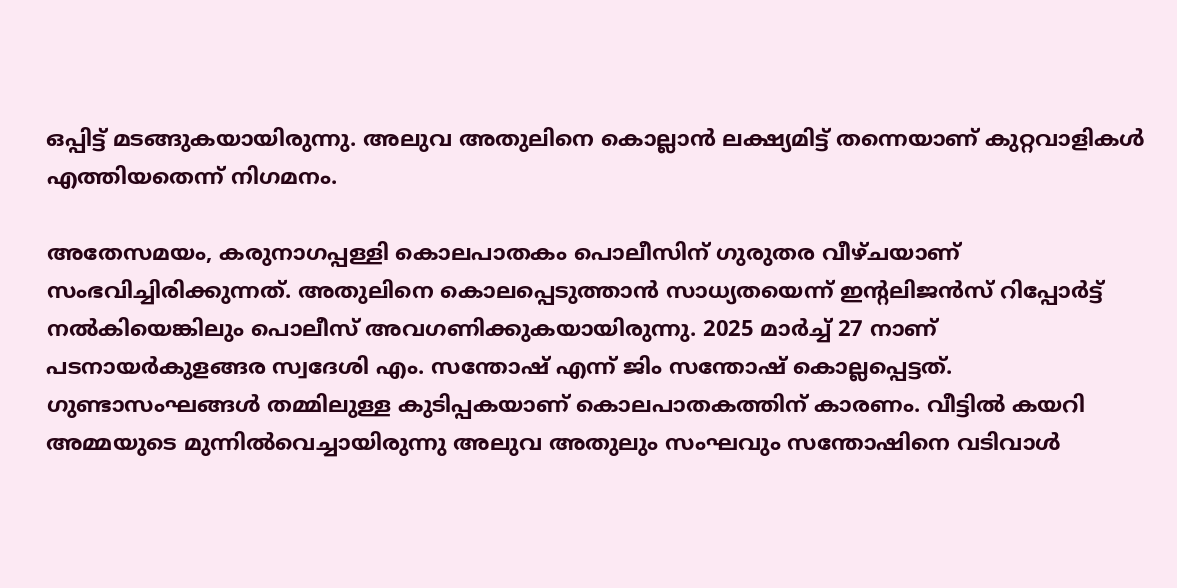ഒപ്പിട്ട് മടങ്ങുകയായിരുന്നു. അലുവ അതുലിനെ കൊല്ലാൻ ലക്ഷ്യമിട്ട് തന്നെയാണ് കുറ്റവാളികൾ എത്തിയതെന്ന് നിഗമനം.

അതേസമയം, കരുനാഗപ്പള്ളി കൊലപാതകം പൊലീസിന് ഗുരുതര വീഴ്ചയാണ് സംഭവിച്ചിരിക്കുന്നത്. അതുലിനെ കൊലപ്പെടുത്താൻ സാധ്യതയെന്ന് ഇൻ്റലിജൻസ് റിപ്പോർട്ട് നൽകിയെങ്കിലും പൊലീസ് അവഗണിക്കുകയായിരുന്നു. 2025 മാർച്ച് 27 നാണ് പടനായർകുളങ്ങര സ്വദേശി എം. സന്തോഷ് എന്ന് ജിം സന്തോഷ് കൊല്ലപ്പെട്ടത്. ഗുണ്ടാസംഘങ്ങൾ തമ്മിലുള്ള കുടിപ്പകയാണ് കൊലപാതകത്തിന് കാരണം. വീട്ടിൽ കയറി അമ്മയുടെ മുന്നിൽവെച്ചായിരുന്നു അലുവ അതുലും സംഘവും സന്തോഷിനെ വടിവാൾ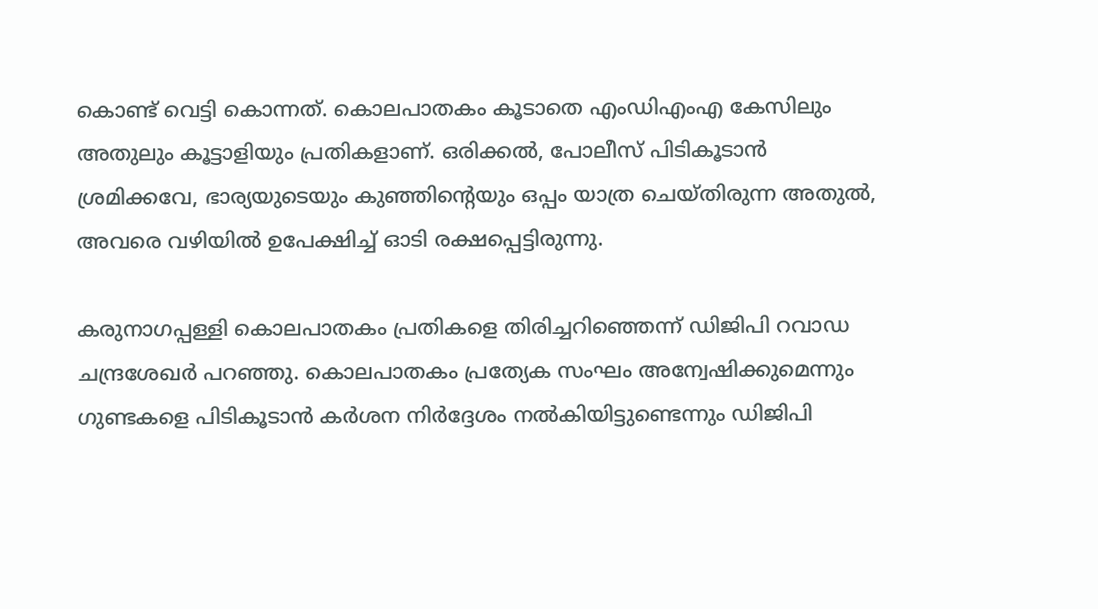കൊണ്ട് വെട്ടി കൊന്നത്. കൊലപാതകം കൂടാതെ എംഡിഎംഎ കേസിലും അതുലും കൂട്ടാളിയും പ്രതികളാണ്. ഒരിക്കൽ, പോലീസ് പിടികൂടാൻ ശ്രമിക്കവേ, ഭാര്യയുടെയും കുഞ്ഞിന്‍റെയും ഒപ്പം യാത്ര ചെയ്തിരുന്ന അതുൽ, അവരെ വഴിയിൽ ഉപേക്ഷിച്ച് ഓടി രക്ഷപ്പെട്ടിരുന്നു.

കരുനാഗപ്പള്ളി കൊലപാതകം പ്രതികളെ തിരിച്ചറിഞ്ഞെന്ന് ഡിജിപി റവാഡ ചന്ദ്രശേഖർ പറഞ്ഞു. കൊലപാതകം പ്രത്യേക സംഘം അന്വേഷിക്കുമെന്നും ഗുണ്ടകളെ പിടികൂടാൻ കർശന നിർദ്ദേശം നൽകിയിട്ടുണ്ടെന്നും ഡിജിപി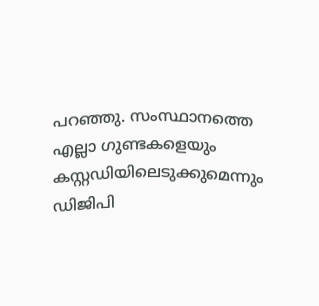പറഞ്ഞു. സംസ്ഥാനത്തെ എല്ലാ ഗുണ്ടകളെയും കസ്റ്റഡിയിലെടുക്കുമെന്നും ഡിജിപി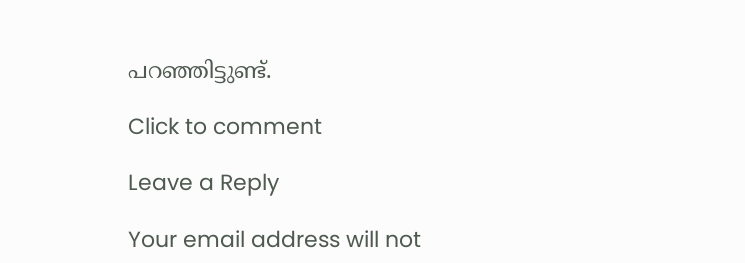പറഞ്ഞിട്ടുണ്ട്.

Click to comment

Leave a Reply

Your email address will not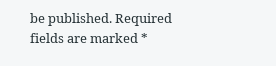be published. Required fields are marked *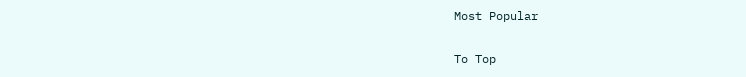Most Popular

To Top